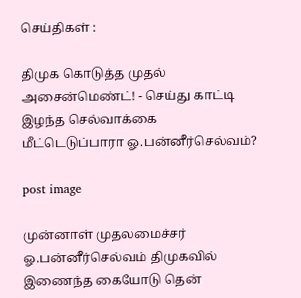செய்திகள் :

திமுக கொடுத்த முதல் அசைன்மெண்ட்! - செய்து காட்டி இழந்த செல்வாக்கை மீட்டெடுப்பாரா ஓ.பன்னீர்செல்வம்?

post image

முன்னாள் முதலமைச்சர் ஓ.பன்னீர்செல்வம் திமுகவில் இணைந்த கையோடு தென்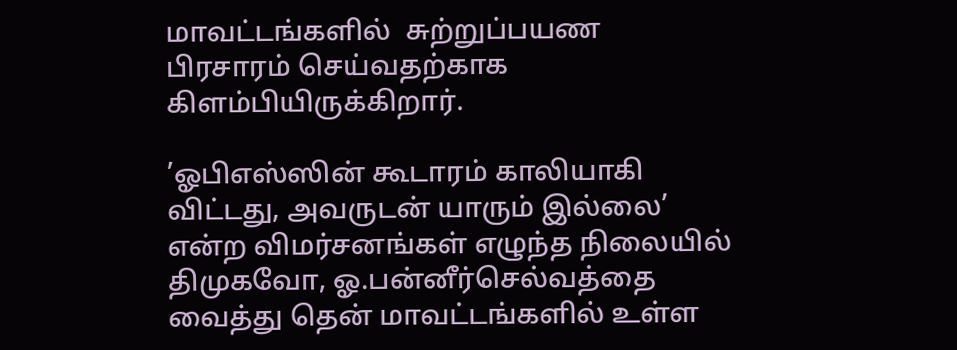மாவட்டங்களில்  சுற்றுப்பயண பிரசாரம் செய்வதற்காக கிளம்பியிருக்கிறார்.

’ஓபிஎஸ்ஸின் கூடாரம் காலியாகி விட்டது, அவருடன் யாரும் இல்லை’ என்ற விமர்சனங்கள் எழுந்த நிலையில் திமுகவோ, ஓ.பன்னீர்செல்வத்தை வைத்து தென் மாவட்டங்களில் உள்ள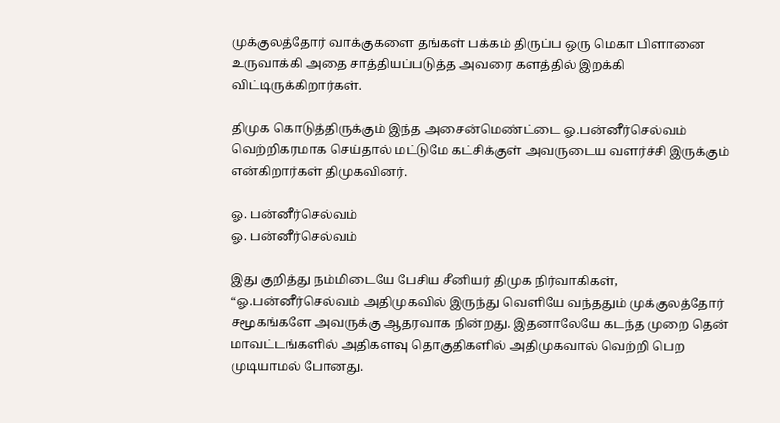முக்குலத்தோர் வாக்குகளை தங்கள் பக்கம் திருப்ப ஒரு மெகா பிளானை உருவாக்கி அதை சாத்தியப்படுத்த அவரை களத்தில் இறக்கி விட்டிருக்கிறார்கள்.

திமுக கொடுத்திருக்கும் இந்த அசைன்மெண்ட்டை ஓ.பன்னீர்செல்வம் வெற்றிகரமாக செய்தால் மட்டுமே கட்சிக்குள் அவருடைய வளர்ச்சி இருக்கும் என்கிறார்கள் திமுகவினர்.

ஓ. பன்னீர்செல்வம்
ஓ. பன்னீர்செல்வம்

இது குறித்து நம்மிடையே பேசிய சீனியர் திமுக நிர்வாகிகள், “ஓ.பன்னீர்செல்வம் அதிமுகவில் இருந்து வெளியே வந்ததும் முக்குலத்தோர் சமூகங்களே அவருக்கு ஆதரவாக நின்றது. இதனாலேயே கடந்த முறை தென் மாவட்டங்களில் அதிகளவு தொகுதிகளில் அதிமுகவால் வெற்றி பெற முடியாமல் போனது.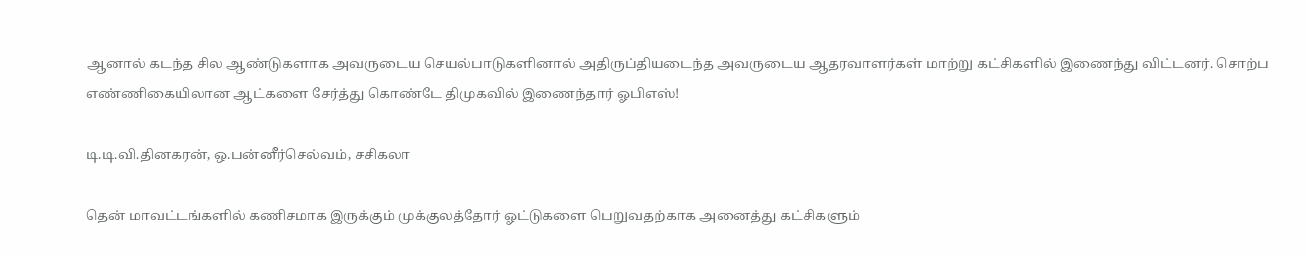ஆனால் கடந்த சில ஆண்டுகளாக அவருடைய செயல்பாடுகளினால் அதிருப்தியடைந்த அவருடைய ஆதரவாளர்கள் மாற்று கட்சிகளில் இணைந்து விட்டனர். சொற்ப எண்ணிகையிலான ஆட்களை சேர்த்து கொண்டே திமுகவில் இணைந்தார் ஓபிஎஸ்!

டி.டி.வி.தினகரன், ஒ.பன்னீர்செல்வம், சசிகலா

தென் மாவட்டங்களில் கணிசமாக இருக்கும் முக்குலத்தோர் ஓட்டுகளை பெறுவதற்காக அனைத்து கட்சிகளும்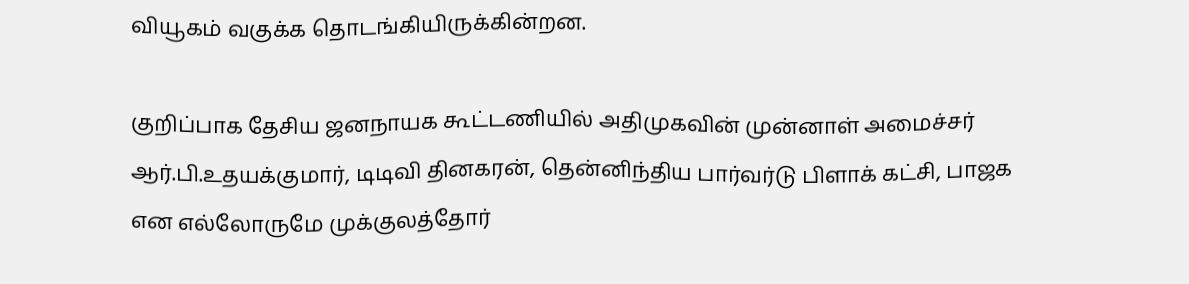வியூகம் வகுக்க தொடங்கியிருக்கின்றன.

குறிப்பாக தேசிய ஜனநாயக கூட்டணியில் அதிமுகவின் முன்னாள் அமைச்சர் ஆர்.பி.உதயக்குமார், டிடிவி தினகரன், தென்னிந்திய பார்வர்டு பிளாக் கட்சி, பாஜக என எல்லோருமே முக்குலத்தோர்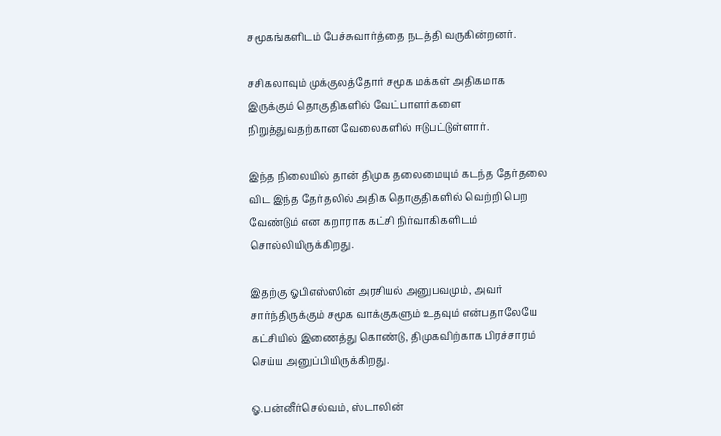சமூகங்களிடம் பேச்சுவார்த்தை நடத்தி வருகின்றனர்.

சசிகலாவும் முக்குலத்தோர் சமூக மக்கள் அதிகமாக இருக்கும் தொகுதிகளில் வேட்பாளர்களை நிறுத்துவதற்கான வேலைகளில் ஈடுபட்டுள்ளார்.

இந்த நிலையில் தான் திமுக தலைமையும் கடந்த தேர்தலை விட இந்த தேர்தலில் அதிக தொகுதிகளில் வெற்றி பெற வேண்டும் என கறாராக கட்சி நிர்வாகிகளிடம் சொல்லியிருக்கிறது.

இதற்கு ஓபிஎஸ்ஸின் அரசியல் அனுபவமும், அவர் சார்ந்திருக்கும் சமூக வாக்குகளும் உதவும் என்பதாலேயே கட்சியில் இணைத்து கொண்டு, திமுகவிற்காக பிரச்சாரம் செய்ய அனுப்பியிருக்கிறது.

ஓ.பன்னீர்செல்வம், ஸ்டாலின்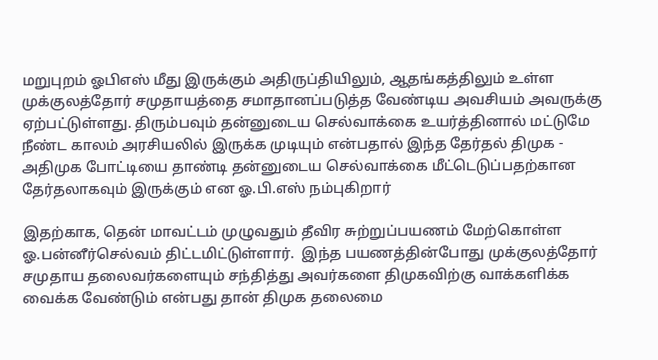மறுபுறம் ஓபிஎஸ் மீது இருக்கும் அதிருப்தியிலும், ஆதங்கத்திலும் உள்ள முக்குலத்தோர் சமுதாயத்தை சமாதானப்படுத்த வேண்டிய அவசியம் அவருக்கு ஏற்பட்டுள்ளது. திரும்பவும் தன்னுடைய செல்வாக்கை உயர்த்தினால் மட்டுமே நீண்ட காலம் அரசியலில் இருக்க முடியும் என்பதால் இந்த தேர்தல் திமுக - அதிமுக போட்டியை தாண்டி தன்னுடைய செல்வாக்கை மீட்டெடுப்பதற்கான தேர்தலாகவும் இருக்கும் என ஓ.பி.எஸ் நம்புகிறார்

இதற்காக, தென் மாவட்டம் முழுவதும் தீவிர சுற்றுப்பயணம் மேற்கொள்ள ஓ.பன்னீர்செல்வம் திட்டமிட்டுள்ளார்.  இந்த பயணத்தின்போது முக்குலத்தோர் சமுதாய தலைவர்களையும் சந்தித்து அவர்களை திமுகவிற்கு வாக்களிக்க வைக்க வேண்டும் என்பது தான் திமுக தலைமை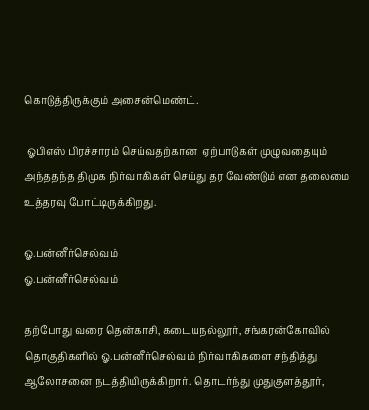கொடுத்திருக்கும் அசைன்மெண்ட்.

 ஓபிஎஸ் பிரச்சாரம் செய்வதற்கான  ஏற்பாடுகள் முழுவதையும் அந்ததந்த திமுக நிர்வாகிகள் செய்து தர வேண்டும் என தலைமை  உத்தரவு போட்டிருக்கிறது.

ஓ.பன்னீர்செல்வம்
ஓ.பன்னீர்செல்வம்

தற்போது வரை தென்காசி, கடையநல்லூர், சங்கரன்கோவில் தொகுதிகளில் ஓ.பன்னீர்செல்வம் நிர்வாகிகளை சந்தித்து ஆலோசனை நடத்தியிருக்கிறார். தொடர்ந்து முதுகுளத்தூர்,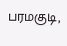பரமகுடி,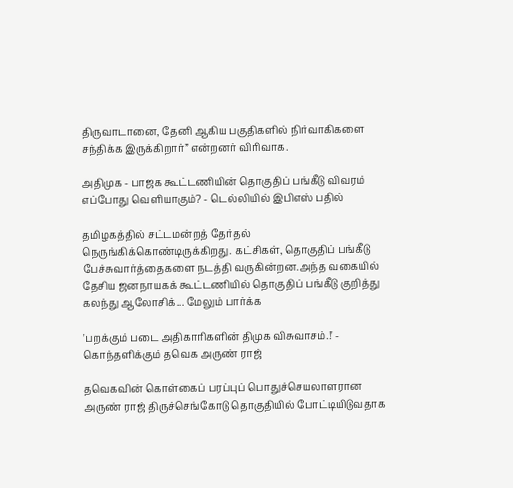திருவாடானை, தேனி ஆகிய பகுதிகளில் நிர்வாகிகளை சந்திக்க இருக்கிறார்” என்றனர் விரிவாக.

அதிமுக - பாஜக கூட்டணியின் தொகுதிப் பங்கீடு விவரம் எப்போது வெளியாகும்? - டெல்லியில் இபிஎஸ் பதில்

தமிழகத்தில் சட்டமன்றத் தேர்தல் நெருங்கிக்கொண்டிருக்கிறது. கட்சிகள், தொகுதிப் பங்கீடு பேச்சுவார்த்தைகளை நடத்தி வருகின்றன.அந்த வகையில் தேசிய ஜனநாயகக் கூட்டணியில் தொகுதிப் பங்கீடு குறித்து கலந்து ஆலோசிக்... மேலும் பார்க்க

'பறக்கும் படை அதிகாரிகளின் திமுக விசுவாசம்.!' - கொந்தளிக்கும் தவெக அருண் ராஜ்

தவெகவின் கொள்கைப் பரப்புப் பொதுச்செயலாளரான அருண் ராஜ் திருச்செங்கோடு தொகுதியில் போட்டியிடுவதாக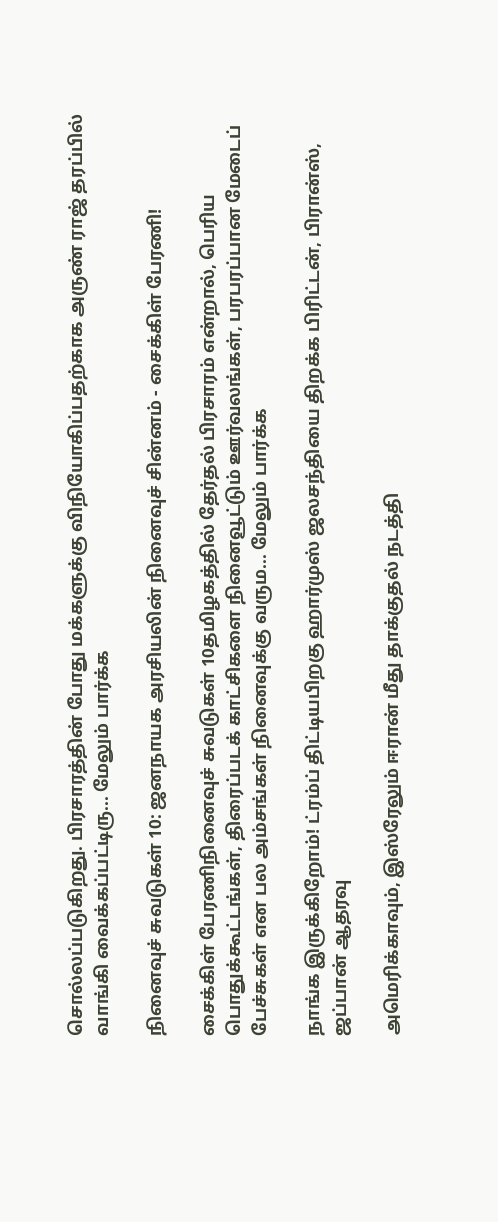சொல்லப்படுகிறது. பிரசாரத்தின் போது மக்களுக்கு விநியோகிப்பதற்காக அருண் ராஜ் தரப்பில் வாங்கி வைக்கப்பட்டிரு... மேலும் பார்க்க

நினைவுச் சுவடுகள் 10: ஜனநாயக அரசியலின் நினைவுச் சின்னம் - சைக்கிள் பேரணி!

சைக்கிள் பேரணிநினைவுச் சுவடுகள் 10தமிழகத்தில் தேர்தல் பிரசாரம் என்றால், பெரிய பொதுக்கூட்டங்கள், திரைப்படக் காட்சிகளை நினைவூட்டும் ஊர்வலங்கள், பரபரப்பான மேடைப் பேச்சுகள் என பல அம்சங்கள் நினைவுக்கு வரும... மேலும் பார்க்க

நாங்க இருக்கிறோம்! ட்ரம்ப் திட்டியபிறகு ஹார்முஸ் ஜலசந்தியை திறக்க பிரிட்டன், பிரான்ஸ், ஜப்பான் ஆதரவு

அமெரிக்காவும், இஸ்ரேலும் ஈரான் மீது தாக்குதல் நடத்தி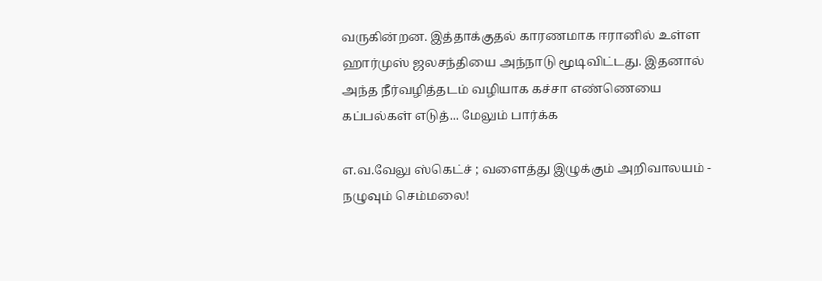வருகின்றன. இத்தாக்குதல் காரணமாக ஈரானில் உள்ள ஹார்முஸ் ஜலசந்தியை அந்நாடு மூடிவிட்டது. இதனால் அந்த நீர்வழித்தடம் வழியாக கச்சா எண்ணெயை கப்பல்கள் எடுத்... மேலும் பார்க்க

எ.வ.வேலு ஸ்கெட்ச் ; வளைத்து இழுக்கும் அறிவாலயம் - நழுவும் செம்மலை!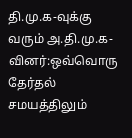தி.மு.க-வுக்கு வரும் அ.தி.மு.க-வினர்:ஒவ்வொரு தேர்தல் சமயத்திலும்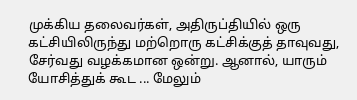முக்கிய தலைவர்கள், அதிருப்தியில் ஒரு கட்சியிலிருந்து மற்றொரு கட்சிக்குத் தாவுவது, சேர்வது வழக்கமான ஒன்று. ஆனால், யாரும் யோசித்துக் கூட ... மேலும்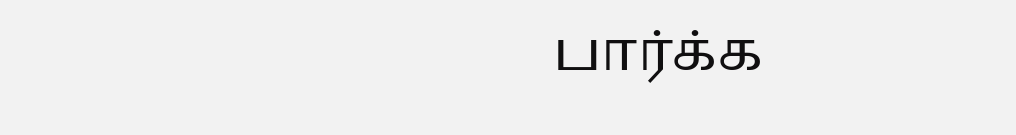பார்க்க